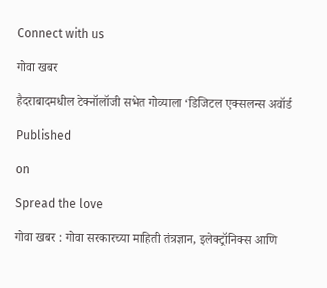Connect with us

गोवा खबर

हैदराबादमधील टेक्नॉलॉजी सभेत गोव्याला ‘डिजिटल एक्सलन्स अवॉर्ड

Published

on

Spread the love

गोवा खबर : गोवा सरकारच्या माहिती तंत्रज्ञान, इलेक्ट्रॉनिक्स आणि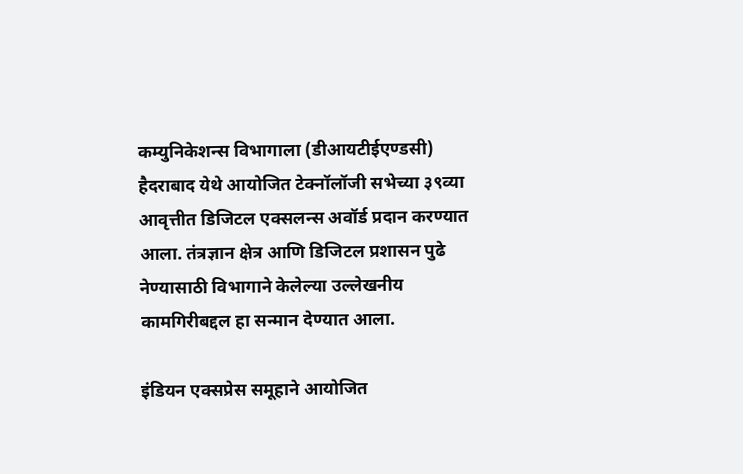कम्युनिकेशन्स विभागाला (डीआयटीईएण्डसी) हैदराबाद येथे आयोजित टेक्नॉलॉजी सभेच्या ३९व्या आवृत्तीत डिजिटल एक्सलन्स अवॉर्ड प्रदान करण्यात आला. तंत्रज्ञान क्षेत्र आणि डिजिटल प्रशासन पुढे नेण्यासाठी विभागाने केलेल्या उल्लेखनीय कामगिरीबद्दल हा सन्मान देण्यात आला.

इंडियन एक्सप्रेस समूहाने आयोजित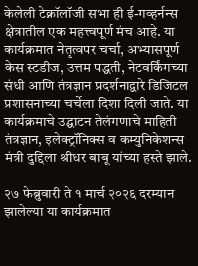केलेली टेक्नॉलॉजी सभा ही ई-गव्हर्नन्स क्षेत्रातील एक महत्त्वपूर्ण मंच आहे. या कार्यक्रमात नेतृत्वपर चर्चा, अभ्यासपूर्ण केस स्टडीज, उत्तम पद्धती, नेटवर्किंगच्या संधी आणि तंत्रज्ञान प्रदर्शनाद्वारे डिजिटल प्रशासनाच्या चर्चेला दिशा दिली जाते. या कार्यक्रमाचे उद्घाटन तेलंगणाचे माहिती तंत्रज्ञान, इलेक्ट्रॉनिक्स व कम्युनिकेशन्स मंत्री दुद्दिला श्रीधर बाबू यांच्या हस्ते झाले.

२७ फेब्रुवारी ते १ मार्च २०२६ दरम्यान झालेल्या या कार्यक्रमात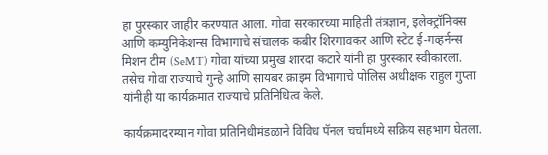हा पुरस्कार जाहीर करण्यात आला. गोवा सरकारच्या माहिती तंत्रज्ञान, इलेक्ट्रॉनिक्स आणि कम्युनिकेशन्स विभागाचे संचालक कबीर शिरगावकर आणि स्टेट ई-गव्हर्नन्स मिशन टीम (SeMT) गोवा यांच्या प्रमुख शारदा कटारे यांनी हा पुरस्कार स्वीकारला. तसेच गोवा राज्याचे गुन्हे आणि सायबर क्राइम विभागाचे पोलिस अधीक्षक राहुल गुप्ता यांनीही या कार्यक्रमात राज्याचे प्रतिनिधित्व केले.

कार्यक्रमादरम्यान गोवा प्रतिनिधीमंडळाने विविध पॅनल चर्चांमध्ये सक्रिय सहभाग घेतला.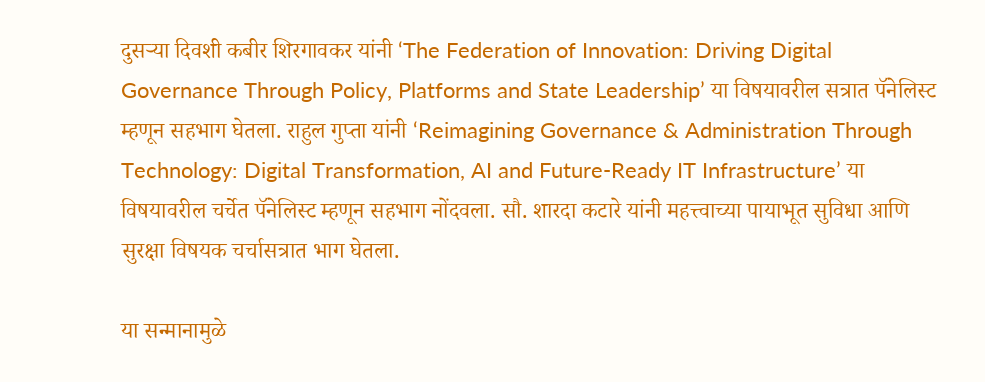दुसऱ्या दिवशी कबीर शिरगावकर यांनी ‘The Federation of Innovation: Driving Digital Governance Through Policy, Platforms and State Leadership’ या विषयावरील सत्रात पॅनेलिस्ट म्हणून सहभाग घेतला. राहुल गुप्ता यांनी ‘Reimagining Governance & Administration Through Technology: Digital Transformation, AI and Future-Ready IT Infrastructure’ या विषयावरील चर्चेत पॅनेलिस्ट म्हणून सहभाग नोंदवला. सौ. शारदा कटारे यांनी महत्त्वाच्या पायाभूत सुविधा आणि सुरक्षा विषयक चर्चासत्रात भाग घेतला.

या सन्मानामुळे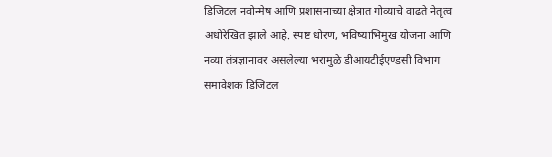डिजिटल नवोन्मेष आणि प्रशासनाच्या क्षेत्रात गोव्याचे वाढते नेतृत्व अधोरेखित झाले आहे. स्पष्ट धोरण, भविष्याभिमुख योजना आणि नव्या तंत्रज्ञानावर असलेल्या भरामुळे डीआयटीईएण्डसी विभाग समावेशक डिजिटल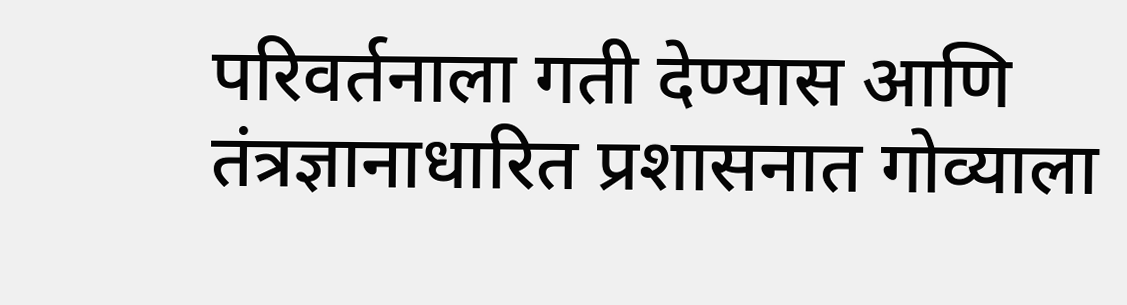परिवर्तनाला गती देण्यास आणि तंत्रज्ञानाधारित प्रशासनात गोव्याला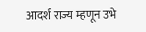आदर्श राज्य म्हणून उभे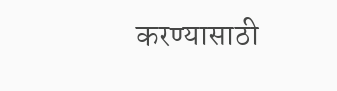करण्यासाठी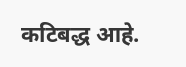कटिबद्ध आहे.